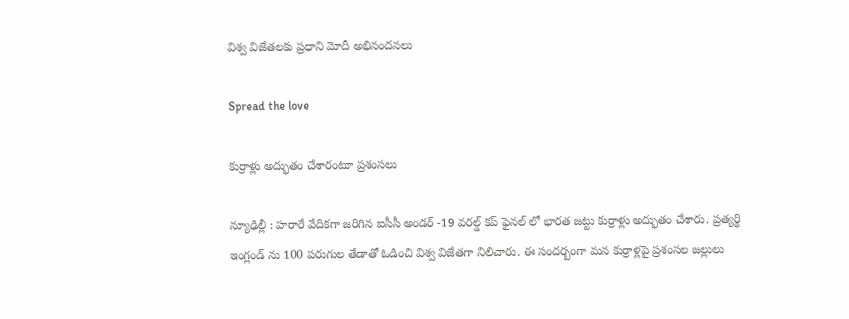విశ్వ విజేత‌ల‌కు ప్ర‌ధాని మోదీ అభినంద‌న‌లు

Spread the love

కుర్రాళ్లు అద్భుతం చేశారంటూ ప్ర‌శంస‌లు

న్యూఢిల్లీ : హ‌రారే వేదిక‌గా జ‌రిగిన ఐసీసీ అండ‌ర్ -19 వ‌ర‌ల్డ్ క‌ప్ ఫైన‌ల్ లో భార‌త జ‌ట్టు కుర్రాళ్లు అద్భుతం చేశారు. ప్ర‌త్య‌ర్థి ఇంగ్లండ్ ను 100 ప‌రుగుల తేడాతో ఓడించి విశ్వ విజేత‌గా నిలిచారు. ఈ సంద‌ర్బంగా మ‌న కుర్రాళ్ల‌పై ప్ర‌శంస‌ల జ‌ల్లులు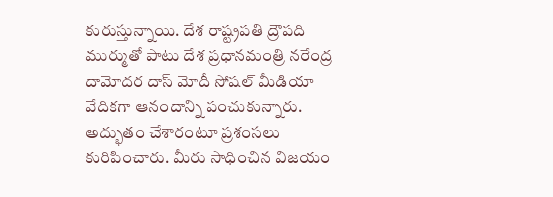కురుస్తున్నాయి. దేశ రాష్ట్ర‌ప‌తి ద్రౌప‌ది ముర్ముతో పాటు దేశ ప్ర‌ధాన‌మంత్రి న‌రేంద్ర దామోద‌ర దాస్ మోదీ సోష‌ల్ మీడియా వేదిక‌గా ఆనందాన్ని పంచుకున్నారు. అద్భుతం చేశారంటూ ప్ర‌శంస‌లు కురిపించారు. మీరు సాధించిన విజ‌యం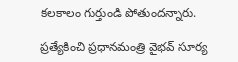క‌ల‌కాలం గుర్తుండి పోతుంద‌న్నారు.

ప్ర‌త్యేకించి ప్ర‌ధాన‌మంత్రి వైభ‌వ్ సూర్య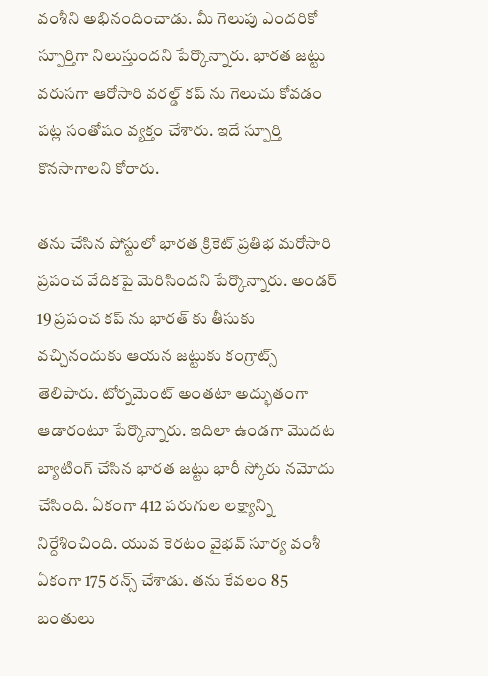వంశీని అభినందించాడు. మీ గెలుపు ఎందరికో స్పూర్తిగా నిలుస్తుంద‌ని పేర్కొన్నారు. భార‌త జ‌ట్టు వ‌రుస‌గా ఆరోసారి వ‌ర‌ల్డ్ క‌ప్ ను గెలుచు కోవ‌డం ప‌ట్ల సంతోషం వ్య‌క్తం చేశారు. ఇదే స్పూర్తి కొన‌సాగాల‌ని కోరారు.

త‌ను చేసిన పోస్టులో భార‌త క్రికెట్ ప్ర‌తిభ మ‌రోసారి ప్ర‌పంచ వేదిక‌పై మెరిసింద‌ని పేర్కొన్నారు. అండ‌ర్ 19 ప్ర‌పంచ క‌ప్ ను భార‌త్ కు తీసుకు వ‌చ్చినందుకు ఆయ‌న జ‌ట్టుకు కంగ్రాట్స్ తెలిపారు. టోర్న‌మెంట్ అంత‌టా అద్భుతంగా ఆడారంటూ పేర్కొన్నారు. ఇదిలా ఉండ‌గా మొద‌ట బ్యాటింగ్ చేసిన భార‌త జ‌ట్టు భారీ స్కోరు న‌మోదు చేసింది. ఏకంగా 412 ప‌రుగుల ల‌క్ష్యాన్ని నిర్దేశించింది. యువ కెర‌టం వైభ‌వ్ సూర్య వంశీ ఏకంగా 175 ర‌న్స్ చేశాడు. త‌ను కేవ‌లం 85 బంతులు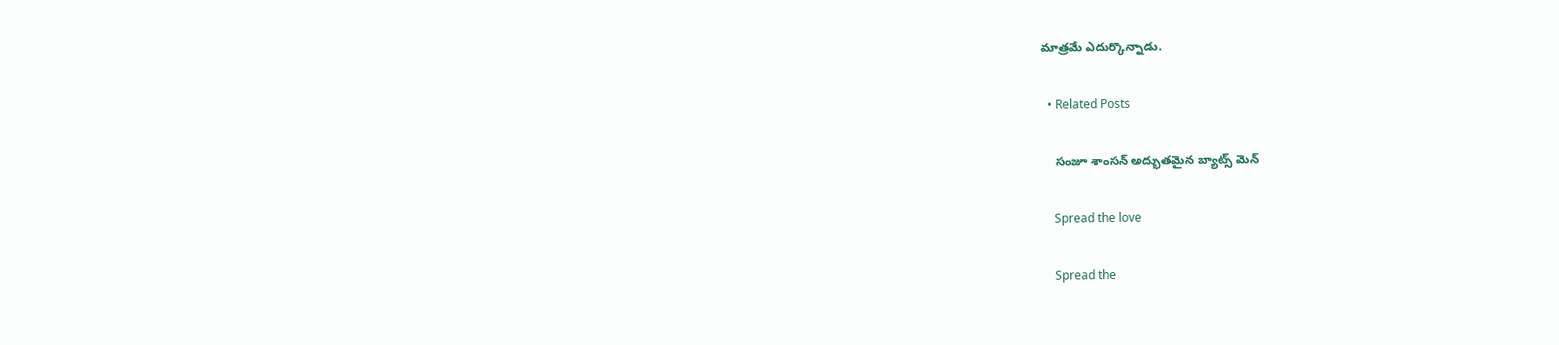మాత్ర‌మే ఎదుర్కొన్నాడు.

  • Related Posts

    సంజూ శాంస‌న్ అద్భుత‌మైన బ్యాట్స్ మెన్

    Spread the love

    Spread the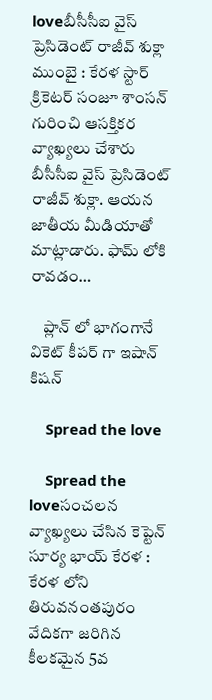loveబీసీసీఐ వైస్ ప్రెసిడెంట్ రాజీవ్ శుక్లా ముంబై : కేర‌ళ స్టార్ క్రికెట‌ర్ సంజూ శాంస‌న్ గురించి ఆస‌క్తిక‌ర వ్యాఖ్య‌లు చేశారు బీసీసీఐ వైస్ ప్రెసిడెంట్ రాజీవ్ శుక్లా. ఆయ‌న జాతీయ మీడియాతో మాట్లాడారు. ఫామ్ లోకి రావ‌డం…

    ప్లాన్ లో భాగంగానే వికెట్ కీప‌ర్ గా ఇషాన్ కిష‌న్

    Spread the love

    Spread the loveసంచ‌ల‌న వ్యాఖ్య‌లు చేసిన కెప్టెన్ సూర్య భాయ్ కేర‌ళ : కేర‌ళ లోని తిరువ‌నంత‌పురం వేదిక‌గా జ‌రిగిన కీల‌క‌మైన 5వ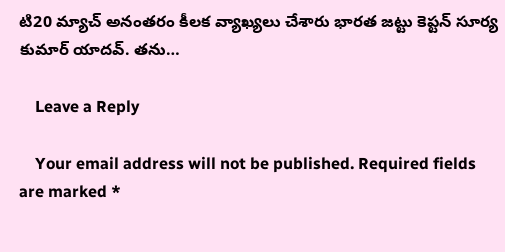టి20 మ్యాచ్ అనంత‌రం కీల‌క వ్యాఖ్య‌లు చేశారు భార‌త జ‌ట్టు కెప్ట‌న్ సూర్య కుమార్ యాద‌వ్. త‌ను…

    Leave a Reply

    Your email address will not be published. Required fields are marked *